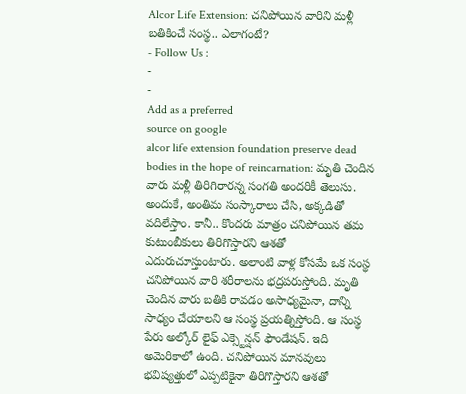Alcor Life Extension: చనిపోయిన వారిని మళ్లీ బతికించే సంస్థ.. ఎలాగంటే?
- Follow Us :
-
-
Add as a preferred
source on google
alcor life extension foundation preserve dead bodies in the hope of reincarnation: మృతి చెందిన వారు మళ్లీ తిరిగిరారన్న సంగతి అందరికీ తెలుసు. అందుకే, అంతిమ సంస్కారాలు చేసి, అక్కడితో వదిలేస్తాం. కానీ.. కొందరు మాత్రం చనిపోయిన తమ కుటుంబీకులు తిరిగొస్తారని ఆశతో ఎదురుచూస్తుంటారు. అలాంటి వాళ్ల కోసమే ఒక సంస్థ చనిపోయిన వారి శరీరాలను భద్రపరుస్తోంది. మృతి చెందిన వారు బతికి రావడం అసాధ్యమైనా, దాన్ని సాధ్యం చేయాలని ఆ సంస్థ ప్రయత్నిస్తోంది. ఆ సంస్థ పేరు అల్కోర్ లైఫ్ ఎక్స్టెన్షన్ ఫౌండేషన్. ఇది అమెరికాలో ఉంది. చనిపోయిన మానవులు భవిష్యత్తులో ఎప్పటికైనా తిరిగొస్తారని ఆశతో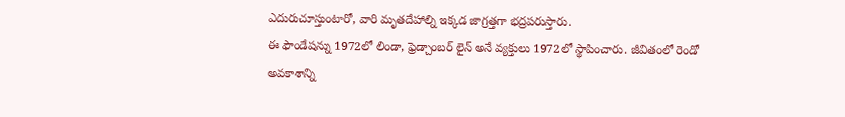ఎదురుచూస్తుంటారో, వారి మృతదేహాల్ని ఇక్కడ జాగ్రత్తగా భద్రపరుస్తారు.
ఈ ఫౌండేషన్ను 1972లో లిండా, ఫ్రెడ్చాంబర్ లైన్ అనే వ్యక్తులు 1972లో స్థాపించారు. జీవితంలో రెండో అవకాశాన్ని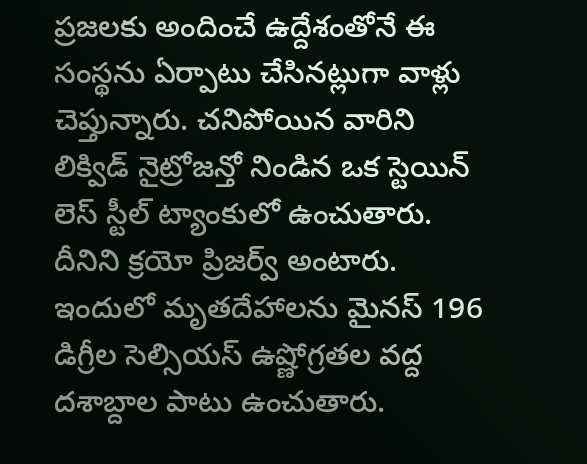ప్రజలకు అందించే ఉద్దేశంతోనే ఈ సంస్థను ఏర్పాటు చేసినట్లుగా వాళ్లు చెప్తున్నారు. చనిపోయిన వారిని లిక్విడ్ నైట్రోజన్తో నిండిన ఒక స్టెయిన్ లెస్ స్టీల్ ట్యాంకులో ఉంచుతారు. దీనిని క్రయో ప్రిజర్వ్ అంటారు. ఇందులో మృతదేహాలను మైనస్ 196 డిగ్రీల సెల్సియస్ ఉష్ణోగ్రతల వద్ద దశాబ్దాల పాటు ఉంచుతారు.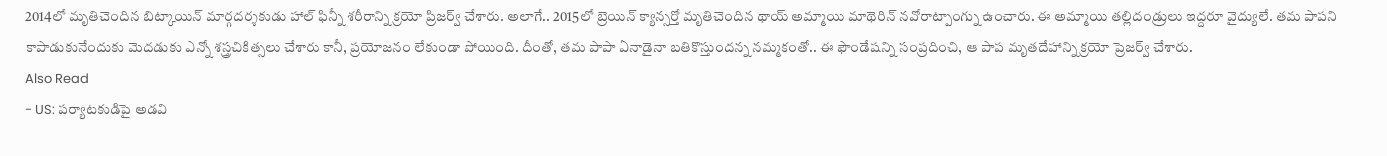2014లో మృతిచెందిన బిట్కాయిన్ మార్గదర్శకుడు హాల్ ఫిన్నీ శరీరాన్ని క్రయో ప్రిజర్వ్ చేశారు. అలాగే.. 2015లో బ్రెయిన్ క్యాన్సర్తో మృతిచెందిన థాయ్ అమ్మాయి మాథెరిన్ నవోరాట్పాంగ్ను ఉంచారు. ఈ అమ్మాయి తల్లిదండ్రులు ఇద్దరూ వైద్యులే. తమ పాపని కాపాడుకునేందుకు మెదడుకు ఎన్నో శస్త్రచికిత్సలు చేశారు కానీ, ప్రయోజనం లేకుండా పోయింది. దీంతో, తమ పాపా ఏనాడైనా బతికొస్తుందన్న నమ్మకంతో.. ఈ ఫౌండేషన్ని సంప్రదించి, ఆ పాప మృతదేహాన్ని క్రయో ప్రెజర్వ్ చేశారు.
Also Read
- US: పర్యాటకుడిపై అడవి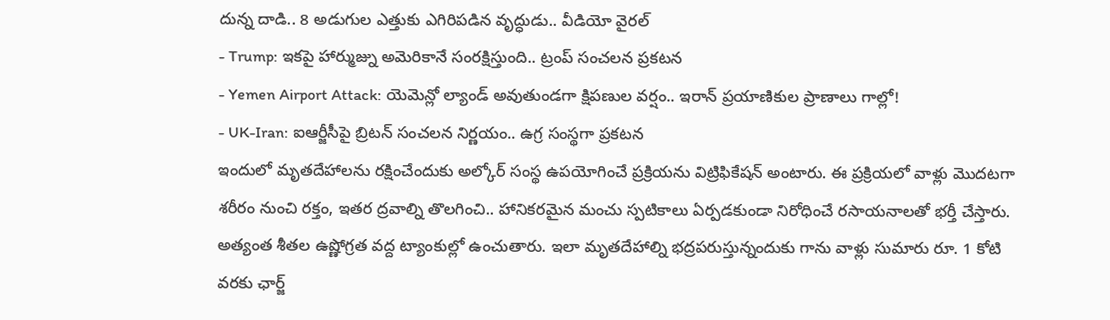దున్న దాడి.. 8 అడుగుల ఎత్తుకు ఎగిరిపడిన వృద్ధుడు.. వీడియో వైరల్
- Trump: ఇకపై హార్ముజ్ను అమెరికానే సంరక్షిస్తుంది.. ట్రంప్ సంచలన ప్రకటన
- Yemen Airport Attack: యెమెన్లో ల్యాండ్ అవుతుండగా క్షిపణుల వర్షం.. ఇరాన్ ప్రయాణికుల ప్రాణాలు గాల్లో!
- UK-Iran: ఐఆర్జీసీపై బ్రిటన్ సంచలన నిర్ణయం.. ఉగ్ర సంస్థగా ప్రకటన
ఇందులో మృతదేహాలను రక్షించేందుకు అల్కోర్ సంస్థ ఉపయోగించే ప్రక్రియను విట్రిఫికేషన్ అంటారు. ఈ ప్రక్రియలో వాళ్లు మొదటగా శరీరం నుంచి రక్తం, ఇతర ద్రవాల్ని తొలగించి.. హానికరమైన మంచు స్పటికాలు ఏర్పడకుండా నిరోధించే రసాయనాలతో భర్తీ చేస్తారు. అత్యంత శీతల ఉష్ణోగ్రత వద్ద ట్యాంకుల్లో ఉంచుతారు. ఇలా మృతదేహాల్ని భద్రపరుస్తున్నందుకు గాను వాళ్లు సుమారు రూ. 1 కోటి వరకు ఛార్జ్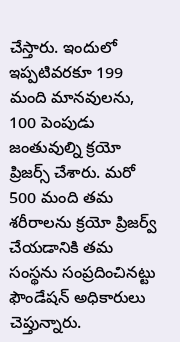చేస్తారు. ఇందులో ఇప్పటివరకూ 199 మంది మానవులను, 100 పెంపుడు జంతువుల్ని క్రయో ప్రిజర్స్ చేశారు. మరో 500 మంది తమ శరీరాలను క్రయో ప్రిజర్వ్ చేయడానికి తమ సంస్థను సంప్రదించినట్టు ఫౌండేషన్ అధికారులు చెప్తున్నారు.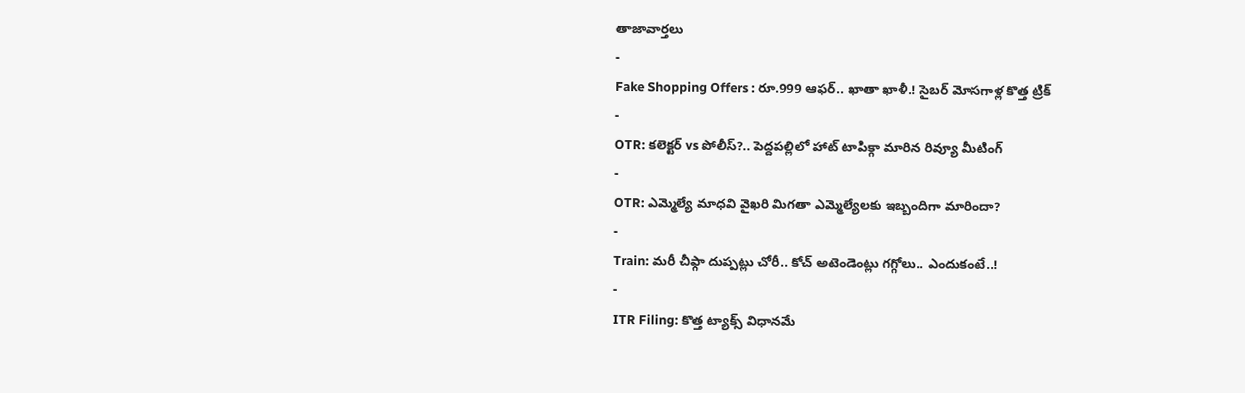తాజావార్తలు
-
Fake Shopping Offers : రూ.999 ఆఫర్.. ఖాతా ఖాళీ.! సైబర్ మోసగాళ్ల కొత్త ట్రిక్
-
OTR: కలెక్టర్ vs పోలీస్?.. పెద్దపల్లిలో హాట్ టాపిక్గా మారిన రివ్యూ మీటింగ్
-
OTR: ఎమ్మెల్యే మాధవి వైఖరి మిగతా ఎమ్మెల్యేలకు ఇబ్బందిగా మారిందా?
-
Train: మరీ చీఫ్గా దుప్పట్లు చోరీ.. కోచ్ అటెండెంట్లు గగ్గోలు.. ఎందుకంటే..!
-
ITR Filing: కొత్త ట్యాక్స్ విధానమే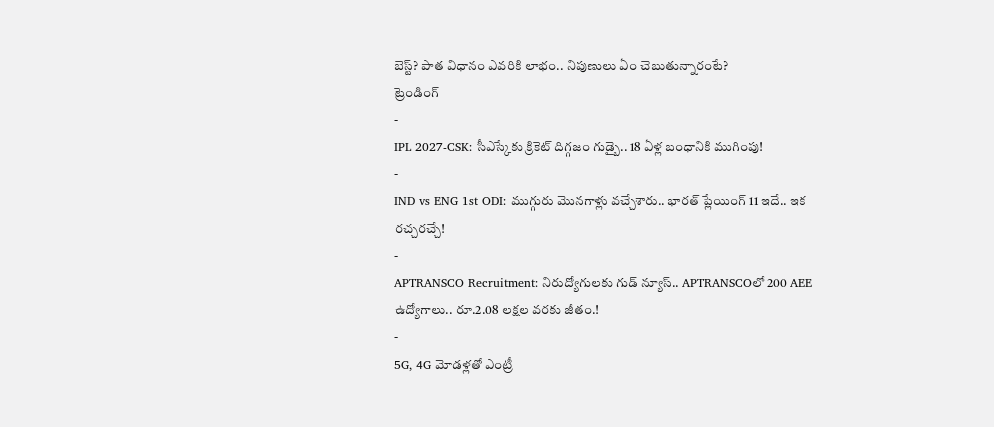బెస్ట్? పాత విధానం ఎవరికి లాభం.. నిపుణులు ఏం చెబుతున్నారంటే?
ట్రెండింగ్
-
IPL 2027-CSK: సీఎస్కేకు క్రికెట్ దిగ్గజం గుడ్బై.. 18 ఏళ్ల బంధానికి ముగింపు!
-
IND vs ENG 1st ODI: ముగ్గురు మొనగాళ్లు వచ్చేశారు.. భారత్ ప్లేయింగ్ 11 ఇదే.. ఇక రచ్చరచ్చే!
-
APTRANSCO Recruitment: నిరుద్యోగులకు గుడ్ న్యూస్.. APTRANSCOలో 200 AEE ఉద్యోగాలు.. రూ.2.08 లక్షల వరకు జీతం.!
-
5G, 4G మోడళ్లతో ఎంట్రీ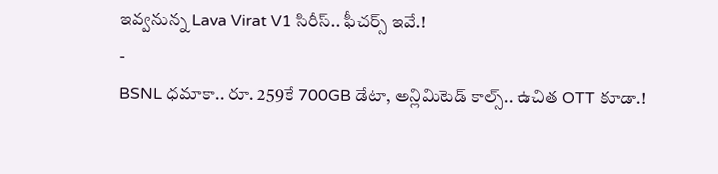ఇవ్వనున్న Lava Virat V1 సిరీస్.. ఫీచర్స్ ఇవే.!
-
BSNL ధమాకా.. రూ. 259కే 700GB డేటా, అన్లిమిటెడ్ కాల్స్.. ఉచిత OTT కూడా.!